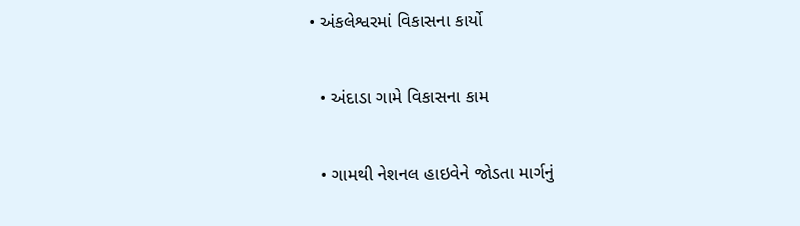• અંકલેશ્વરમાં વિકાસના કાર્યો

  • અંદાડા ગામે વિકાસના કામ

  • ગામથી નેશનલ હાઇવેને જોડતા માર્ગનું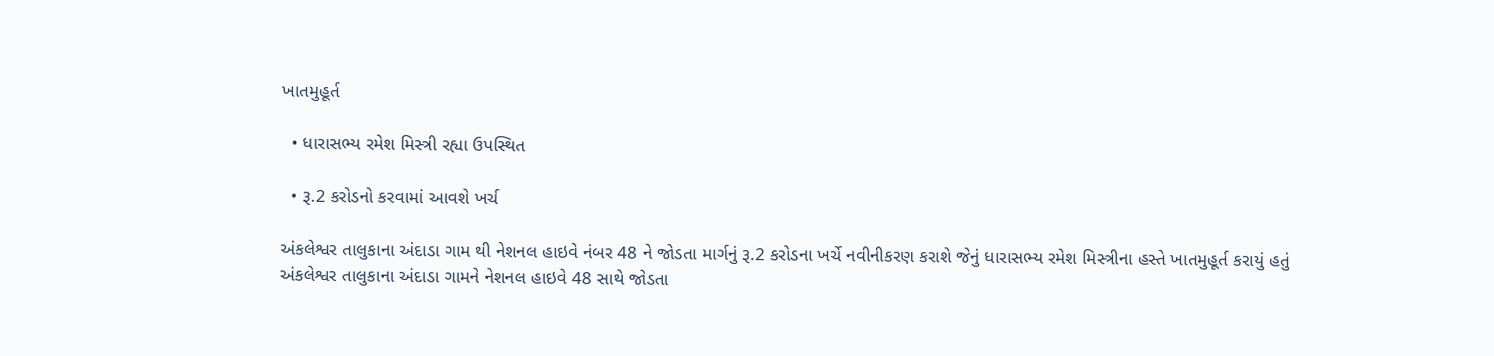ખાતમુહૂર્ત

  • ધારાસભ્ય રમેશ મિસ્ત્રી રહ્યા ઉપસ્થિત

  • રૂ.2 કરોડનો કરવામાં આવશે ખર્ચ

અંકલેશ્વર તાલુકાના અંદાડા ગામ થી નેશનલ હાઇવે નંબર 48 ને જોડતા માર્ગનું રૂ.2 કરોડના ખર્ચે નવીનીકરણ કરાશે જેનું ધારાસભ્ય રમેશ મિસ્ત્રીના હસ્તે ખાતમુહૂર્ત કરાયું હતું
અંકલેશ્વર તાલુકાના અંદાડા ગામને નેશનલ હાઇવે 48 સાથે જોડતા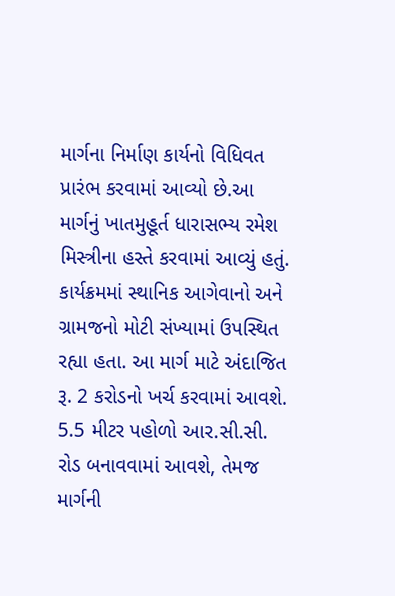માર્ગના નિર્માણ કાર્યનો વિધિવત પ્રારંભ કરવામાં આવ્યો છે.આ માર્ગનું ખાતમુહૂર્ત ધારાસભ્ય રમેશ મિસ્ત્રીના હસ્તે કરવામાં આવ્યું હતું. કાર્યક્રમમાં સ્થાનિક આગેવાનો અને ગ્રામજનો મોટી સંખ્યામાં ઉપસ્થિત રહ્યા હતા. આ માર્ગ માટે અંદાજિત રૂ. 2 કરોડનો ખર્ચ કરવામાં આવશે. 5.5 મીટર પહોળો આર.સી.સી. રોડ બનાવવામાં આવશે, તેમજ માર્ગની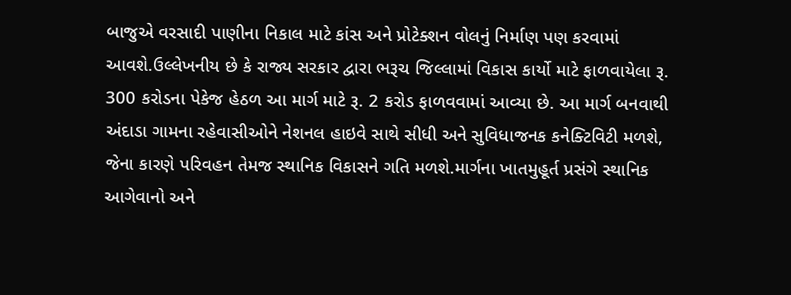બાજુએ વરસાદી પાણીના નિકાલ માટે કાંસ અને પ્રોટેક્શન વોલનું નિર્માણ પણ કરવામાં આવશે.ઉલ્લેખનીય છે કે રાજ્ય સરકાર દ્વારા ભરૂચ જિલ્લામાં વિકાસ કાર્યો માટે ફાળવાયેલા રૂ. 300 કરોડના પેકેજ હેઠળ આ માર્ગ માટે રૂ. 2 કરોડ ફાળવવામાં આવ્યા છે. આ માર્ગ બનવાથી અંદાડા ગામના રહેવાસીઓને નેશનલ હાઇવે સાથે સીધી અને સુવિધાજનક કનેક્ટિવિટી મળશે, જેના કારણે પરિવહન તેમજ સ્થાનિક વિકાસને ગતિ મળશે.માર્ગના ખાતમુહૂર્ત પ્રસંગે સ્થાનિક આગેવાનો અને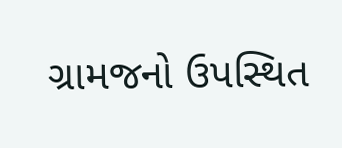ગ્રામજનો ઉપસ્થિત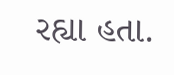રહ્યા હતા.